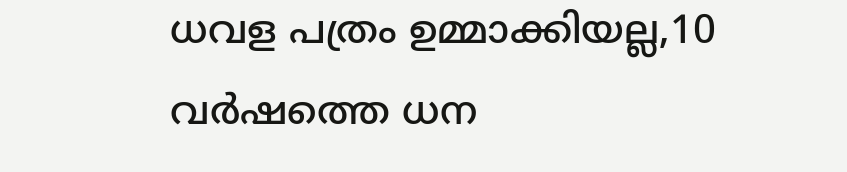ധവള പത്രം ഉമ്മാക്കിയല്ല,10 വർഷത്തെ ധന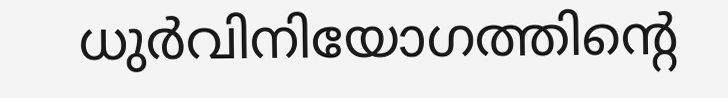ധുർവിനിയോഗത്തിൻ്റെ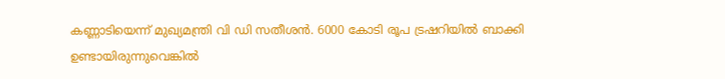കണ്ണാടിയെന്ന് മുഖ്യമന്ത്രി വി ഡി സതീശൻ. 6000 കോടി രൂപ ട്രഷറിയിൽ ബാക്കി ഉണ്ടായിരുന്നുവെങ്കിൽ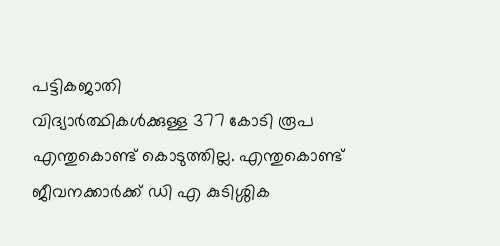പട്ടികജാതി
വിദ്യാർത്ഥികൾക്കുള്ള 377 കോടി രൂപ എന്തുകൊണ്ട് കൊടുത്തില്ല. എന്തുകൊണ്ട് ജീവനക്കാർക്ക് ഡി എ കുടിശ്ശിക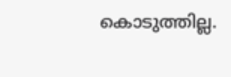കൊടുത്തില്ല.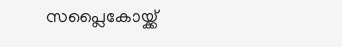സപ്ലൈകോയ്ക്ക്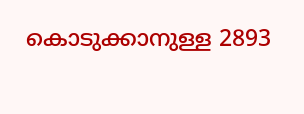കൊടുക്കാനുള്ള 2893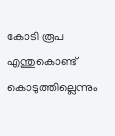കോടി രൂപ എന്തുകൊണ്ട് കൊടുത്തില്ലെന്നും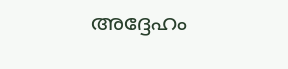അദ്ദേഹം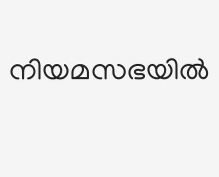നിയമസഭയിൽ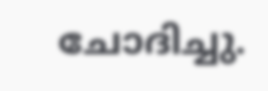ചോദിച്ചു.